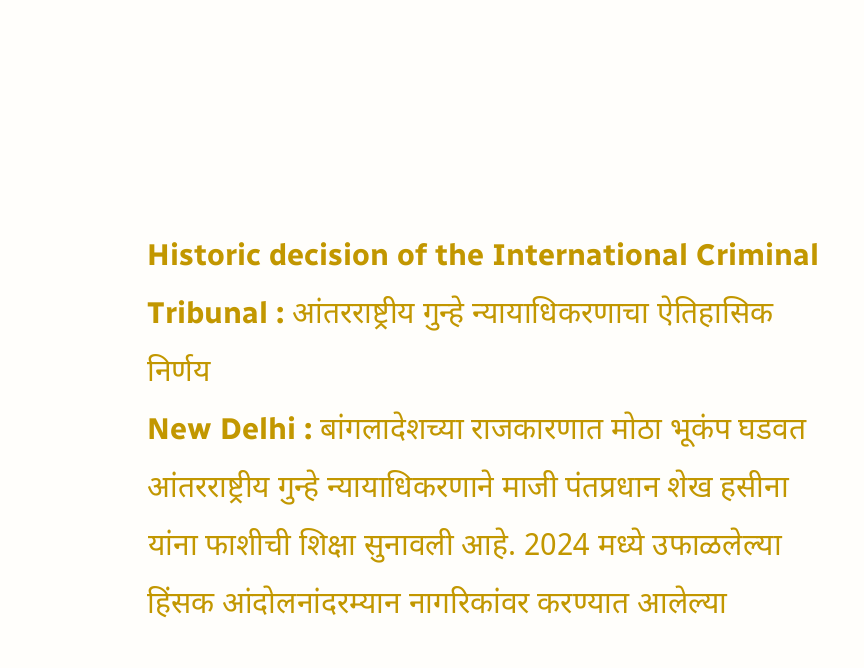Historic decision of the International Criminal Tribunal : आंतरराष्ट्रीय गुन्हे न्यायाधिकरणाचा ऐतिहासिक निर्णय
New Delhi : बांगलादेशच्या राजकारणात मोठा भूकंप घडवत आंतरराष्ट्रीय गुन्हे न्यायाधिकरणाने माजी पंतप्रधान शेख हसीना यांना फाशीची शिक्षा सुनावली आहे. 2024 मध्ये उफाळलेल्या हिंसक आंदोलनांदरम्यान नागरिकांवर करण्यात आलेल्या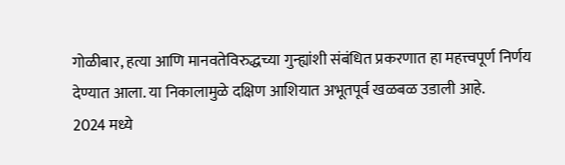गोळीबार, हत्या आणि मानवतेविरुद्धच्या गुन्ह्यांशी संबंधित प्रकरणात हा महत्त्वपूर्ण निर्णय देण्यात आला. या निकालामुळे दक्षिण आशियात अभूतपूर्व खळबळ उडाली आहे.
2024 मध्ये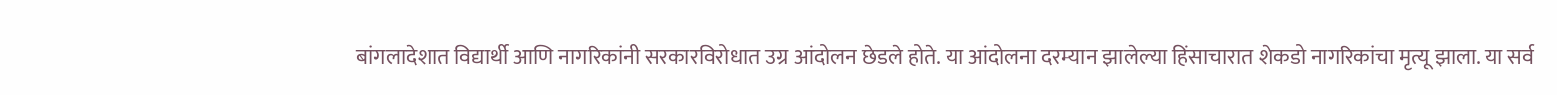बांगलादेशात विद्यार्थी आणि नागरिकांनी सरकारविरोधात उग्र आंदोलन छेडले होते. या आंदोलना दरम्यान झालेल्या हिंसाचारात शेकडो नागरिकांचा मृत्यू झाला. या सर्व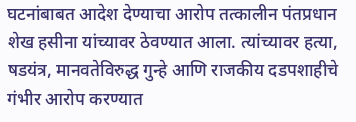घटनांबाबत आदेश देण्याचा आरोप तत्कालीन पंतप्रधान शेख हसीना यांच्यावर ठेवण्यात आला. त्यांच्यावर हत्या, षडयंत्र, मानवतेविरुद्ध गुन्हे आणि राजकीय दडपशाहीचे गंभीर आरोप करण्यात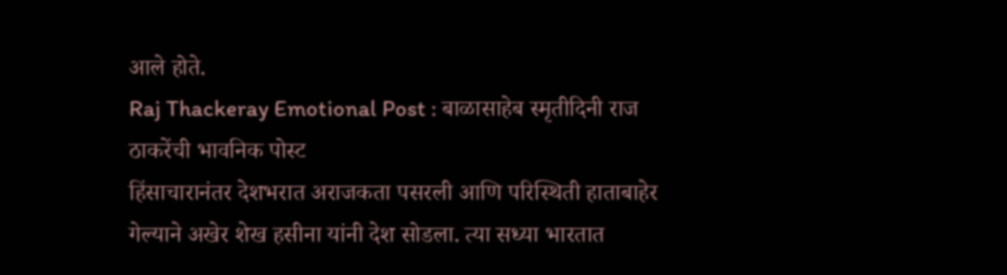आले होते.
Raj Thackeray Emotional Post : बाळासाहेब स्मृतीदिनी राज ठाकरेंची भावनिक पोस्ट
हिंसाचारानंतर देशभरात अराजकता पसरली आणि परिस्थिती हाताबाहेर गेल्याने अखेर शेख हसीना यांनी देश सोडला. त्या सध्या भारतात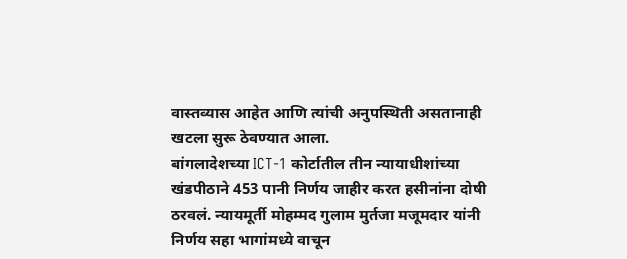वास्तव्यास आहेत आणि त्यांची अनुपस्थिती असतानाही खटला सुरू ठेवण्यात आला.
बांगलादेशच्या ICT-1 कोर्टातील तीन न्यायाधीशांच्या खंडपीठाने 453 पानी निर्णय जाहीर करत हसीनांना दोषी ठरवलं. न्यायमूर्ती मोहम्मद गुलाम मुर्तजा मजूमदार यांनी निर्णय सहा भागांमध्ये वाचून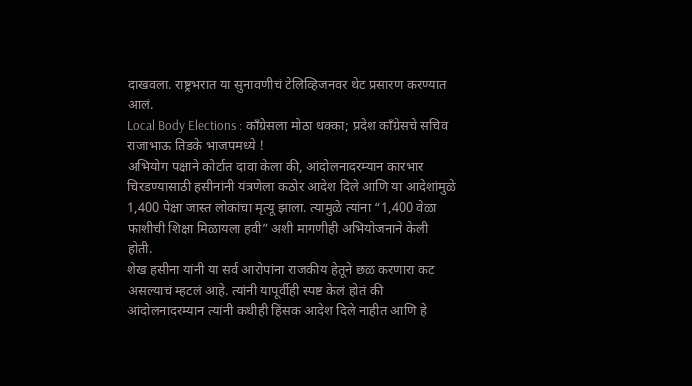दाखवला. राष्ट्रभरात या सुनावणीचं टेलिव्हिजनवर थेट प्रसारण करण्यात आलं.
Local Body Elections : काँग्रेसला मोठा धक्का; प्रदेश काँग्रेसचे सचिव राजाभाऊ तिडके भाजपमध्ये !
अभियोग पक्षाने कोर्टात दावा केला की, आंदोलनादरम्यान कारभार चिरडण्यासाठी हसीनांनी यंत्रणेला कठोर आदेश दिले आणि या आदेशांमुळे 1,400 पेक्षा जास्त लोकांचा मृत्यू झाला. त्यामुळे त्यांना “1,400 वेळा फाशीची शिक्षा मिळायला हवी” अशी मागणीही अभियोजनाने केली होती.
शेख हसीना यांनी या सर्व आरोपांना राजकीय हेतूने छळ करणारा कट असल्याचं म्हटलं आहे. त्यांनी यापूर्वीही स्पष्ट केलं होतं की आंदोलनादरम्यान त्यांनी कधीही हिंसक आदेश दिले नाहीत आणि हे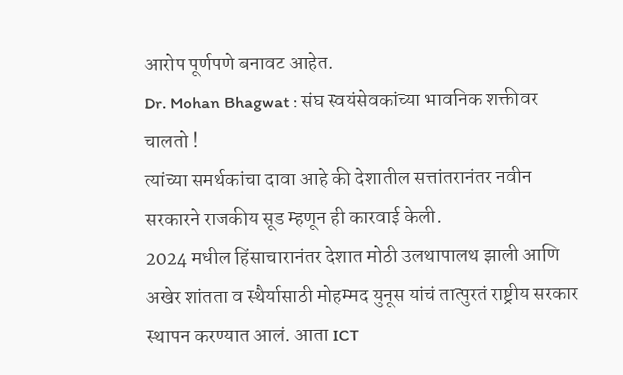आरोप पूर्णपणे बनावट आहेत.
Dr. Mohan Bhagwat : संघ स्वयंसेवकांच्या भावनिक शक्तीवर चालतो !
त्यांच्या समर्थकांचा दावा आहे की देशातील सत्तांतरानंतर नवीन सरकारने राजकीय सूड म्हणून ही कारवाई केली.
2024 मधील हिंसाचारानंतर देशात मोठी उलथापालथ झाली आणि अखेर शांतता व स्थैर्यासाठी मोहम्मद युनूस यांचं तात्पुरतं राष्ट्रीय सरकार स्थापन करण्यात आलं. आता ICT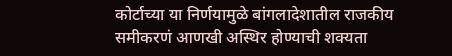कोर्टाच्या या निर्णयामुळे बांगलादेशातील राजकीय समीकरणं आणखी अस्थिर होण्याची शक्यता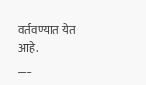वर्तवण्यात येत आहे.
___